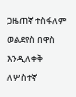ጋዜጠኛ ተስፋለም ወልደየስ በዋስ እንዲለቀቅ ለሦስተኛ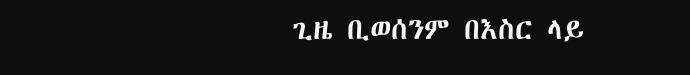ጊዜ ቢወሰንም በእስር ላይ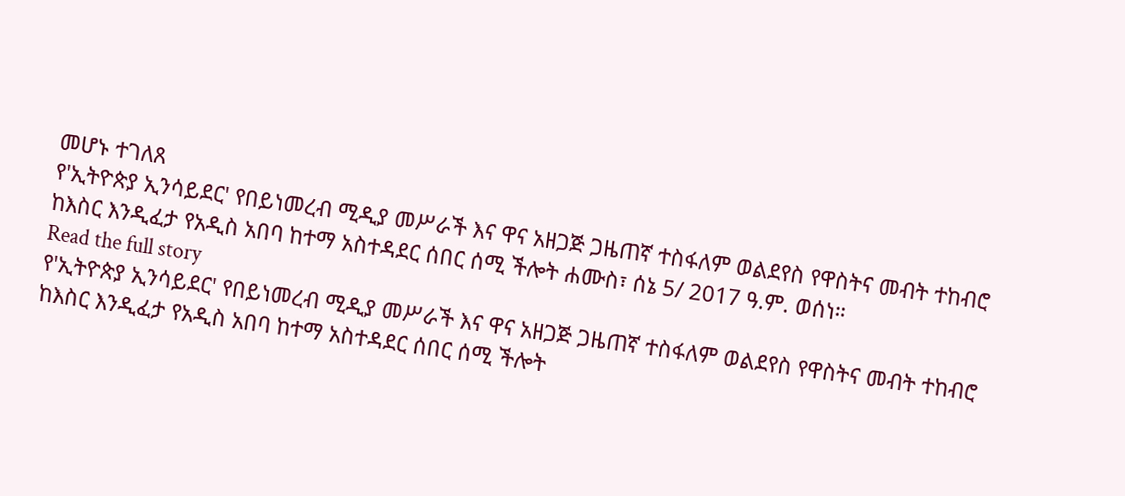መሆኑ ተገለጸ
የ'ኢትዮጵያ ኢንሳይደር' የበይነመረብ ሚዲያ መሥራች እና ዋና አዘጋጅ ጋዜጠኛ ተስፋለም ወልደየስ የዋስትና መብት ተከብሮ ከእስር እንዲፈታ የአዲስ አበባ ከተማ አስተዳደር ሰበር ሰሚ ችሎት ሐሙስ፣ ሰኔ 5/ 2017 ዓ.ም. ወሰነ።
Read the full story
የ'ኢትዮጵያ ኢንሳይደር' የበይነመረብ ሚዲያ መሥራች እና ዋና አዘጋጅ ጋዜጠኛ ተስፋለም ወልደየስ የዋስትና መብት ተከብሮ ከእስር እንዲፈታ የአዲስ አበባ ከተማ አስተዳደር ሰበር ሰሚ ችሎት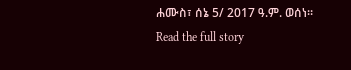ሐሙስ፣ ሰኔ 5/ 2017 ዓ.ም. ወሰነ።
Read the full story